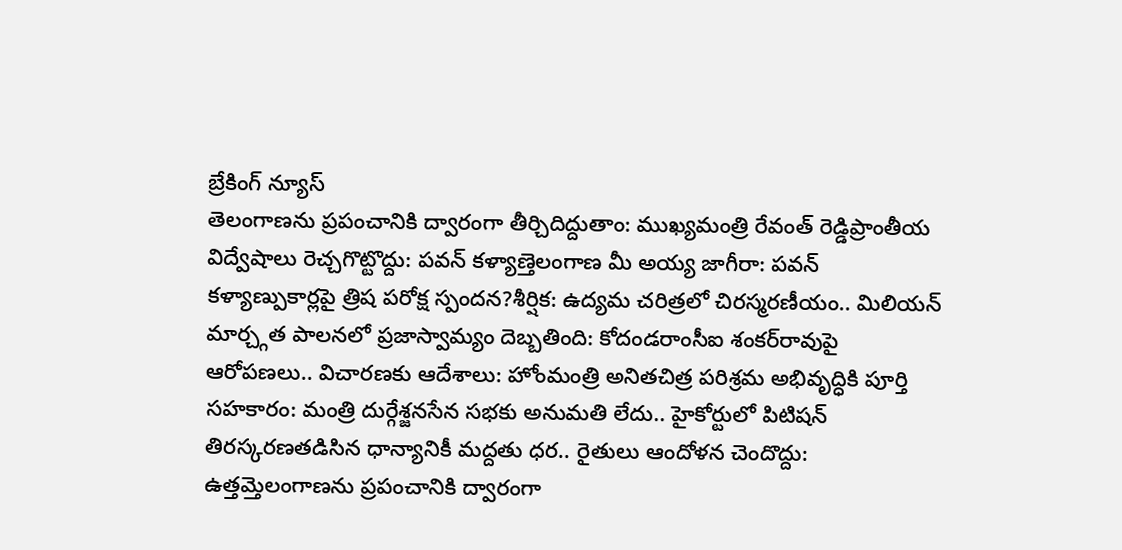బ్రేకింగ్ న్యూస్
తెలంగాణను ప్రపంచానికి ద్వారంగా తీర్చిదిద్దుతాం: ముఖ్యమంత్రి రేవంత్ రెడ్డిప్రాంతీయ విద్వేషాలు రెచ్చగొట్టొద్దు: పవన్ కళ్యాణ్తెలంగాణ మీ అయ్య జాగీరా: పవన్ కళ్యాణ్పుకార్లపై త్రిష పరోక్ష స్పందన?శీర్షిక: ఉద్యమ చరిత్రలో చిరస్మరణీయం.. మిలియన్ మార్చ్గత పాలనలో ప్రజాస్వామ్యం దెబ్బతింది: కోదండరాంసీఐ శంకర్‌రావుపై ఆరోపణలు.. విచారణకు ఆదేశాలు: హోంమంత్రి అనితచిత్ర పరిశ్రమ అభివృద్ధికి పూర్తి సహకారం: మంత్రి దుర్గేశ్జనసేన సభకు అనుమతి లేదు.. హైకోర్టులో పిటిషన్ తిరస్కరణతడిసిన ధాన్యానికీ మద్దతు ధర.. రైతులు ఆందోళన చెందొద్దు: ఉత్తమ్తెలంగాణను ప్రపంచానికి ద్వారంగా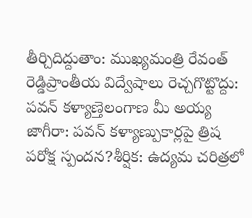తీర్చిదిద్దుతాం: ముఖ్యమంత్రి రేవంత్ రెడ్డిప్రాంతీయ విద్వేషాలు రెచ్చగొట్టొద్దు: పవన్ కళ్యాణ్తెలంగాణ మీ అయ్య జాగీరా: పవన్ కళ్యాణ్పుకార్లపై త్రిష పరోక్ష స్పందన?శీర్షిక: ఉద్యమ చరిత్రలో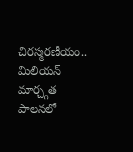చిరస్మరణీయం.. మిలియన్ మార్చ్గత పాలనలో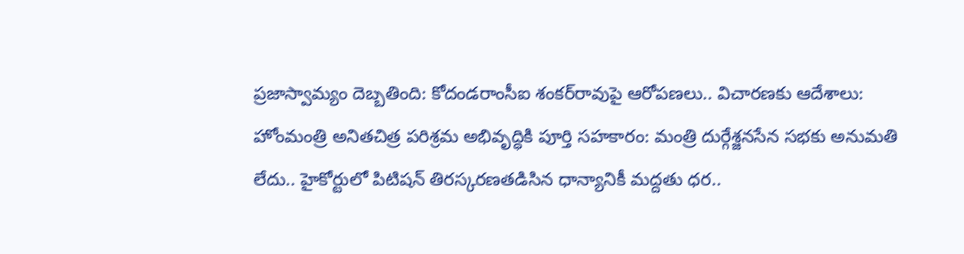ప్రజాస్వామ్యం దెబ్బతింది: కోదండరాంసీఐ శంకర్‌రావుపై ఆరోపణలు.. విచారణకు ఆదేశాలు: హోంమంత్రి అనితచిత్ర పరిశ్రమ అభివృద్ధికి పూర్తి సహకారం: మంత్రి దుర్గేశ్జనసేన సభకు అనుమతి లేదు.. హైకోర్టులో పిటిషన్ తిరస్కరణతడిసిన ధాన్యానికీ మద్దతు ధర..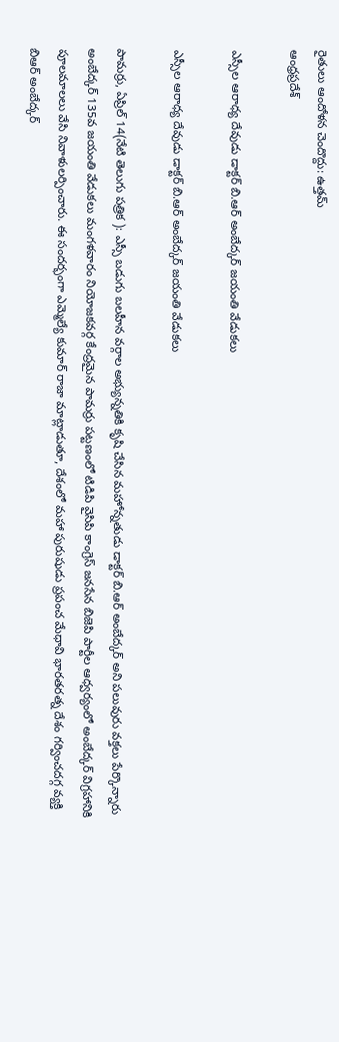రైతులు ఆందోళన చెందొద్దు: ఉత్తమ్
ఆంధ్రప్రదేశ్

ఎస్సీల ఆరాధ్య దేవుడు డాక్టర్ బి.ఆర్ అంబేద్కర్ జయంతి వేడుకలు

ఎస్సీల ఆరాధ్య దేవుడు డాక్టర్ బి.ఆర్ అంబేద్కర్ జయంతి వేడుకలు

పామర్రు, ఏప్రిల్ 14(నేటి తెలుగు పత్రిక ): ఎస్సీ బడుగు బలహీన వర్గాల అభ్యున్నతికి కృషి చేసిన మహోన్నతుడు డాక్టర్ బి.ఆర్ అంబేద్కర్ అని పలువురు వక్తలు పేర్కొన్నారు అంబేద్కర్ 135వ జయంతి వేడుకలు మంగళవారం నియోజకవర్గ కేంద్రమైన పామర్రు పట్టణంలో టిడిపి వైసిపి కాంగ్రెస్ జనసేన బిజెపి పార్టీల ఆధ్వర్యంలో అంబేద్కర్ విగ్రహానికి పూలమాలలు వేసి నివాళులర్పించారు. ఈ సందర్భంగా ఎమ్మెల్యే కుమార్ రాజా మాట్లాడుతూ, దేశంలో మహా పురుషుడు ప్రపంచ మేధావి భారతరత్న దేశం గర్వించదగ్గ వ్యక్తి బిఆర్ అంబేద్కర్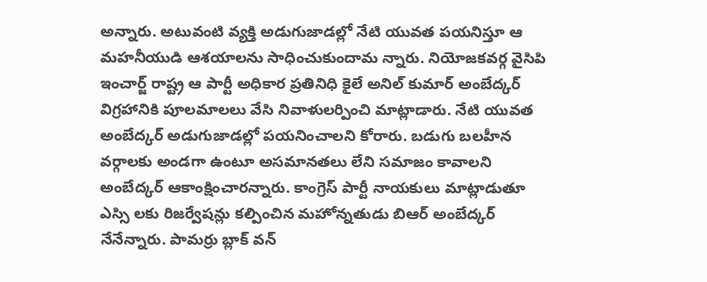అన్నారు. అటువంటి వ్యక్తి అడుగుజాడల్లో నేటి యువత పయనిస్తూ ఆ మహనీయుడి ఆశయాలను సాధించుకుందామ న్నారు. నియోజకవర్గ వైసిపి ఇంచార్జ్ రాష్ట్ర ఆ పార్టీ అధికార ప్రతినిధి కైలే అనిల్ కుమార్ అంబేద్కర్ విగ్రహానికి పూలమాలలు వేసి నివాళులర్పించి మాట్లాడారు. నేటి యువత అంబేద్కర్ అడుగుజాడల్లో పయనించాలని కోరారు. బడుగు బలహీన వర్గాలకు అండగా ఉంటూ అసమానతలు లేని సమాజం కావాలని అంబేద్కర్ ఆకాంక్షించారన్నారు. కాంగ్రెస్ పార్టీ నాయకులు మాట్లాడుతూ ఎస్సి లకు రిజర్వేషన్లు కల్పించిన మహోన్నతుడు బిఆర్ అంబేద్కర్ నేనేన్నారు. పామర్రు బ్లాక్ వన్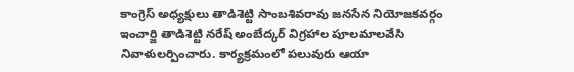కాంగ్రెస్ అధ్యక్షులు తాడిశెట్టి సాంబశివరావు జనసేన నియోజకవర్గం ఇంచార్జి తాడిశెట్టి నరేష్ అంబేద్కర్ విగ్రహాల పూలమాలవేసి నివాళులర్పించారు. కార్యక్రమంలో పలువురు ఆయా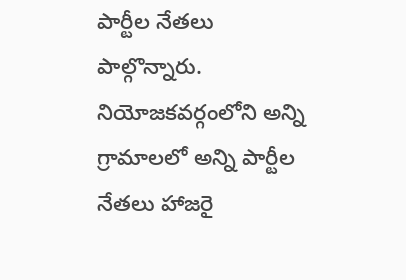పార్టీల నేతలు పాల్గొన్నారు. నియోజకవర్గంలోని అన్ని గ్రామాలలో అన్ని పార్టీల నేతలు హాజరై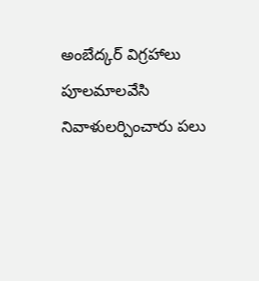అంబేద్కర్ విగ్రహాలు పూలమాలవేసి నివాళులర్పించారు పలు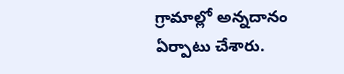గ్రామాల్లో అన్నదానం ఏర్పాటు చేశారు.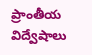ప్రాంతీయ విద్వేషాలు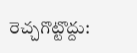రెచ్చగొట్టొద్దు: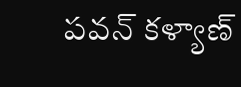పవన్ కళ్యాణ్